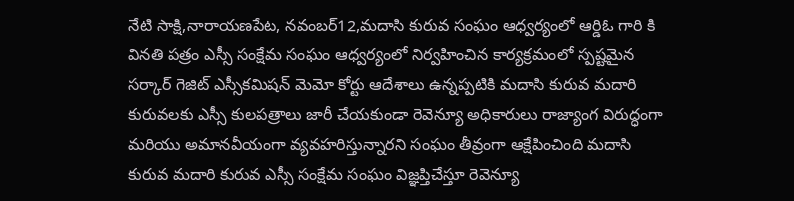నేటి సాక్షి,నారాయణపేట, నవంబర్12,మదాసి కురువ సంఘం ఆధ్వర్యంలో ఆర్డిఓ గారి కి వినతి పత్రం ఎస్సీ సంక్షేమ సంఘం ఆధ్వర్యంలో నిర్వహించిన కార్యక్రమంలో స్పష్టమైన సర్కార్ గెజిట్ ఎస్సీకమిషన్ మెమో కోర్టు ఆదేశాలు ఉన్నప్పటికి మదాసి కురువ మదారి కురువలకు ఎస్సీ కులపత్రాలు జారీ చేయకుండా రెవెన్యూ అధికారులు రాజ్యాంగ విరుద్ధంగా మరియు అమానవీయంగా వ్యవహరిస్తున్నారని సంఘం తీవ్రంగా ఆక్షేపించింది మదాసి కురువ మదారి కురువ ఎస్సీ సంక్షేమ సంఘం విజ్ఞప్తిచేస్తూ రెవెన్యూ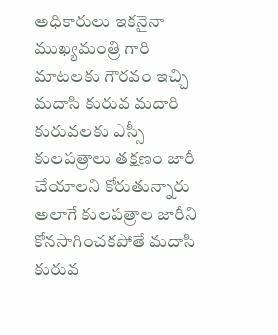అధికారులు ఇకనైనా ముఖ్యమంత్రి గారి మాటలకు గౌరవం ఇచ్చి మదాసి కురువ మదారి కురువలకు ఎస్సీ కులపత్రాలు తక్షణం జారీ చేయాలని కోరుతున్నారు అలాగే కులపత్రాల జారీని కోనసాగించకపోతే మదాసి కురువ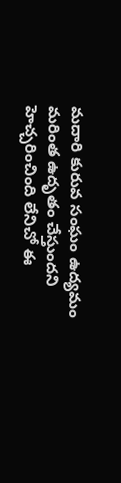మదారి కురువ సంఘం ఉద్యమం మరింత ఉదృతం చేస్తుందని హెచ్చరించింది లేనిచో ఈ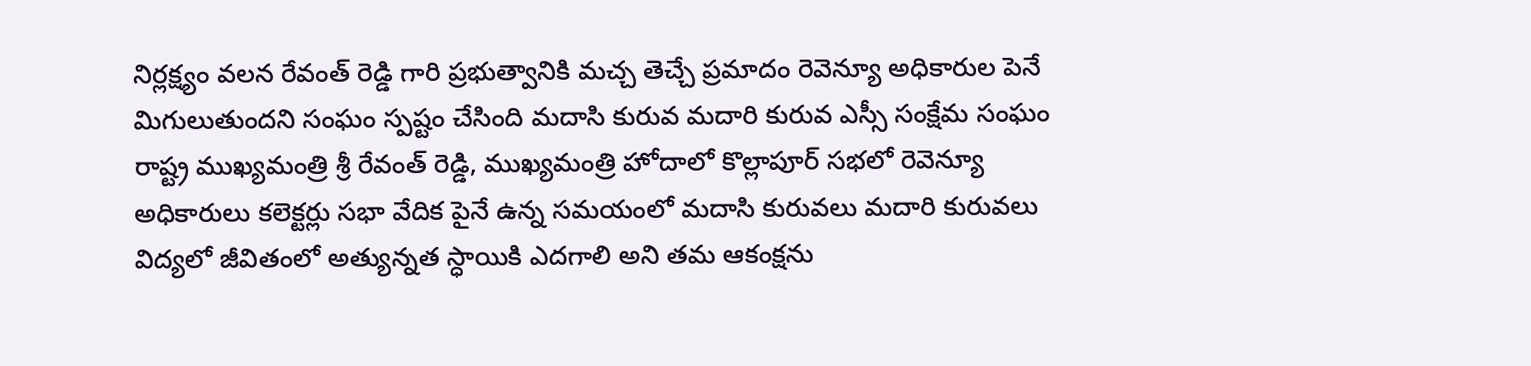నిర్లక్ష్యం వలన రేవంత్ రెడ్డి గారి ప్రభుత్వానికి మచ్చ తెచ్చే ప్రమాదం రెవెన్యూ అధికారుల పెనే మిగులుతుందని సంఘం స్పష్టం చేసింది మదాసి కురువ మదారి కురువ ఎస్సీ సంక్షేమ సంఘం రాష్ట్ర ముఖ్యమంత్రి శ్రీ రేవంత్ రెడ్డి, ముఖ్యమంత్రి హోదాలో కొల్లాపూర్ సభలో రెవెన్యూ అధికారులు కలెక్టర్లు సభా వేదిక పైనే ఉన్న సమయంలో మదాసి కురువలు మదారి కురువలు విద్యలో జీవితంలో అత్యున్నత స్ధాయికి ఎదగాలి అని తమ ఆకంక్షను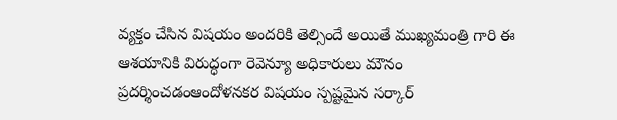వ్యక్తం చేసిన విషయం అందరికి తెల్సిందే అయితే ముఖ్యమంత్రి గారి ఈ ఆశయానికి విరుద్ధంగా రెవెన్యూ అధికారులు మౌనం ప్రదర్శించడంఆందోళనకర విషయం స్పష్టమైన సర్కార్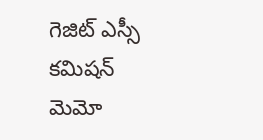గెజిట్ ఎస్సీ కమిషన్ మెమో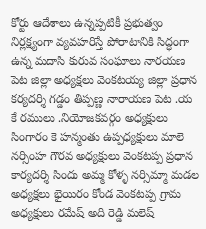కోర్టు ఆదేశాలు ఉన్నప్పటికీ ప్రభుత్వం నిర్లక్ష్యంగా వ్యవహరిస్తే పోరాటానికి సిద్ధంగా ఉన్న మదాసి కురువ సంఘాలు నారయణ పెట జిల్లా అధ్యక్షలు వెంకటయ్య జిల్లా ప్రధాన కర్యదర్శి గడ్డం తిప్పణ్ణ నారాయణ పెట .య కే రములు .నియోజకవర్గం అధ్యక్షులు సింగారం కె హన్మంతు ఉప్పధ్యక్షులు మాలె నర్సింహ గౌరవ అధ్యక్షులు వెంకటప్ప ప్రధాన కార్యదర్శి సిందు అమ్మ కోళ్ళ నర్సిమ్మా మడల అధ్యక్షలు భైయిరం కోండ వెంకటప్ప గ్రామ అధ్యక్షులు రమేష్ అది రెడ్డి మలెష్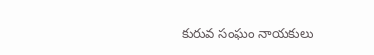కురువ సంఘం నాయకులు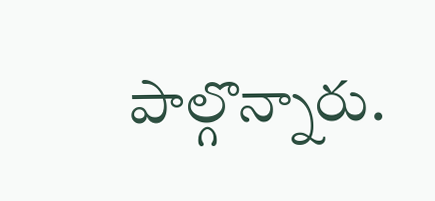పాల్గొన్నారు.